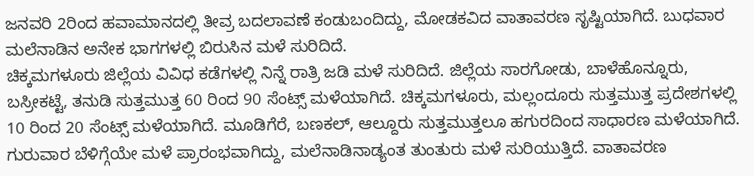ಜನವರಿ 2ರಿಂದ ಹವಾಮಾನದಲ್ಲಿ ತೀವ್ರ ಬದಲಾವಣೆ ಕಂಡುಬಂದಿದ್ದು, ಮೋಡಕವಿದ ವಾತಾವರಣ ಸೃಷ್ಟಿಯಾಗಿದೆ. ಬುಧವಾರ ಮಲೆನಾಡಿನ ಅನೇಕ ಭಾಗಗಳಲ್ಲಿ ಬಿರುಸಿನ ಮಳೆ ಸುರಿದಿದೆ.
ಚಿಕ್ಕಮಗಳೂರು ಜಿಲ್ಲೆಯ ವಿವಿಧ ಕಡೆಗಳಲ್ಲಿ ನಿನ್ನೆ ರಾತ್ರಿ ಜಡಿ ಮಳೆ ಸುರಿದಿದೆ. ಜಿಲ್ಲೆಯ ಸಾರಗೋಡು, ಬಾಳೆಹೊನ್ನೂರು, ಬಸ್ರೀಕಟ್ಟೆ, ತನುಡಿ ಸುತ್ತಮುತ್ತ 60 ರಿಂದ 90 ಸೆಂಟ್ಸ್ ಮಳೆಯಾಗಿದೆ. ಚಿಕ್ಕಮಗಳೂರು, ಮಲ್ಲಂದೂರು ಸುತ್ತಮುತ್ತ ಪ್ರದೇಶಗಳಲ್ಲಿ 10 ರಿಂದ 20 ಸೆಂಟ್ಸ್ ಮಳೆಯಾಗಿದೆ. ಮೂಡಿಗೆರೆ, ಬಣಕಲ್, ಆಲ್ದೂರು ಸುತ್ತಮುತ್ತಲೂ ಹಗುರದಿಂದ ಸಾಧಾರಣ ಮಳೆಯಾಗಿದೆ.
ಗುರುವಾರ ಬೆಳಿಗ್ಗೆಯೇ ಮಳೆ ಪ್ರಾರಂಭವಾಗಿದ್ದು, ಮಲೆನಾಡಿನಾಡ್ಯಂತ ತುಂತುರು ಮಳೆ ಸುರಿಯುತ್ತಿದೆ. ವಾತಾವರಣ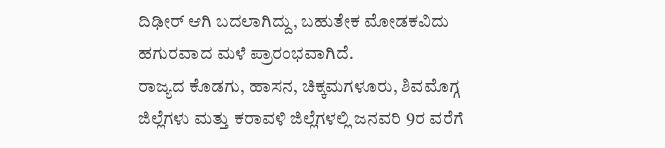ದಿಢೀರ್ ಆಗಿ ಬದಲಾಗಿದ್ದು, ಬಹುತೇಕ ಮೋಡಕವಿದು ಹಗುರವಾದ ಮಳೆ ಪ್ರಾರಂಭವಾಗಿದೆ.
ರಾಜ್ಯದ ಕೊಡಗು, ಹಾಸನ, ಚಿಕ್ಕಮಗಳೂರು, ಶಿವಮೊಗ್ಗ ಜಿಲ್ಲೆಗಳು ಮತ್ತು ಕರಾವಳಿ ಜಿಲ್ಲೆಗಳಲ್ಲಿ ಜನವರಿ 9ರ ವರೆಗೆ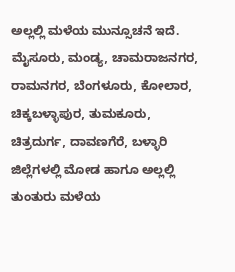ಅಲ್ಲಲ್ಲಿ ಮಳೆಯ ಮುನ್ಸೂಚನೆ ಇದೆ.
ಮೈಸೂರು, ಮಂಡ್ಯ, ಚಾಮರಾಜನಗರ, ರಾಮನಗರ, ಬೆಂಗಳೂರು, ಕೋಲಾರ, ಚಿಕ್ಕಬಳ್ಳಾಪುರ, ತುಮಕೂರು, ಚಿತ್ರದುರ್ಗ, ದಾವಣಗೆರೆ, ಬಳ್ಳಾರಿ ಜಿಲ್ಲೆಗಳಲ್ಲಿ ಮೋಡ ಹಾಗೂ ಅಲ್ಲಲ್ಲಿ ತುಂತುರು ಮಳೆಯ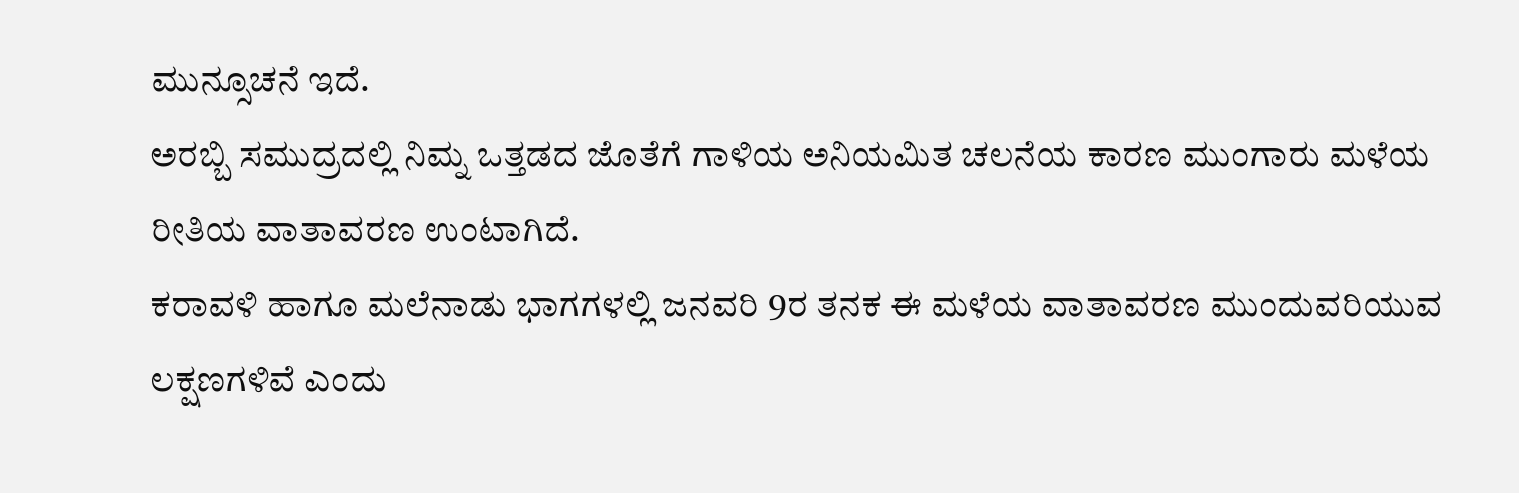ಮುನ್ಸೂಚನೆ ಇದೆ.
ಅರಬ್ಬಿ ಸಮುದ್ರದಲ್ಲಿ ನಿಮ್ನ ಒತ್ತಡದ ಜೊತೆಗೆ ಗಾಳಿಯ ಅನಿಯಮಿತ ಚಲನೆಯ ಕಾರಣ ಮುಂಗಾರು ಮಳೆಯ ರೀತಿಯ ವಾತಾವರಣ ಉಂಟಾಗಿದೆ.
ಕರಾವಳಿ ಹಾಗೂ ಮಲೆನಾಡು ಭಾಗಗಳಲ್ಲಿ ಜನವರಿ 9ರ ತನಕ ಈ ಮಳೆಯ ವಾತಾವರಣ ಮುಂದುವರಿಯುವ ಲಕ್ಷಣಗಳಿವೆ ಎಂದು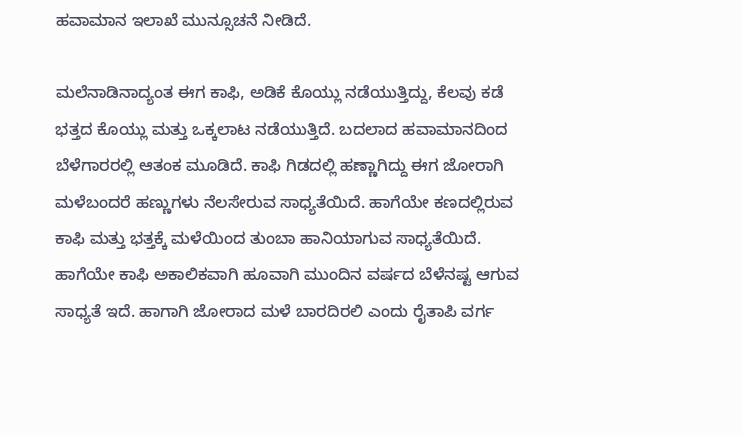ಹವಾಮಾನ ಇಲಾಖೆ ಮುನ್ಸೂಚನೆ ನೀಡಿದೆ.

ಮಲೆನಾಡಿನಾದ್ಯಂತ ಈಗ ಕಾಫಿ, ಅಡಿಕೆ ಕೊಯ್ಲು ನಡೆಯುತ್ತಿದ್ದು, ಕೆಲವು ಕಡೆ ಭತ್ತದ ಕೊಯ್ಲು ಮತ್ತು ಒಕ್ಕಲಾಟ ನಡೆಯುತ್ತಿದೆ. ಬದಲಾದ ಹವಾಮಾನದಿಂದ ಬೆಳೆಗಾರರಲ್ಲಿ ಆತಂಕ ಮೂಡಿದೆ. ಕಾಫಿ ಗಿಡದಲ್ಲಿ ಹಣ್ಣಾಗಿದ್ದು ಈಗ ಜೋರಾಗಿ ಮಳೆಬಂದರೆ ಹಣ್ಣುಗಳು ನೆಲಸೇರುವ ಸಾಧ್ಯತೆಯಿದೆ. ಹಾಗೆಯೇ ಕಣದಲ್ಲಿರುವ ಕಾಫಿ ಮತ್ತು ಭತ್ತಕ್ಕೆ ಮಳೆಯಿಂದ ತುಂಬಾ ಹಾನಿಯಾಗುವ ಸಾಧ್ಯತೆಯಿದೆ. ಹಾಗೆಯೇ ಕಾಫಿ ಅಕಾಲಿಕವಾಗಿ ಹೂವಾಗಿ ಮುಂದಿನ ವರ್ಷದ ಬೆಳೆನಷ್ಟ ಆಗುವ ಸಾಧ್ಯತೆ ಇದೆ. ಹಾಗಾಗಿ ಜೋರಾದ ಮಳೆ ಬಾರದಿರಲಿ ಎಂದು ರೈತಾಪಿ ವರ್ಗ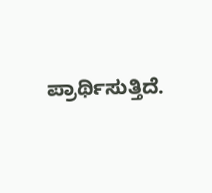ಪ್ರಾರ್ಥಿಸುತ್ತಿದೆ.